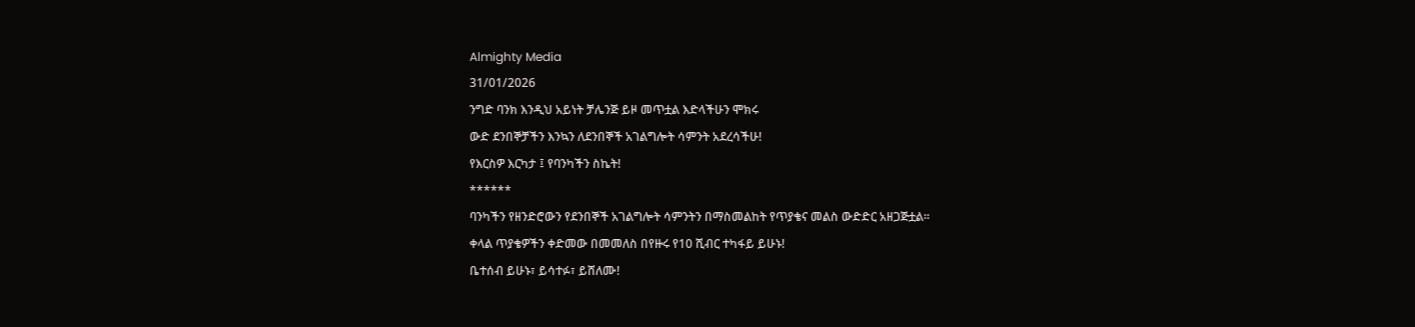Almighty Media
31/01/2026
ንግድ ባንክ እንዲህ አይነት ቻሌንጅ ይዞ መጥቷል እድላችሁን ሞክሩ
ውድ ደንበኞቻችን እንኳን ለደንበኞች አገልግሎት ሳምንት አደረሳችሁ!
የእርስዎ እርካታ ፤ የባንካችን ስኬት!
******
ባንካችን የዘንድሮውን የደንበኞች አገልግሎት ሳምንትን በማስመልከት የጥያቄና መልስ ውድድር አዘጋጅቷል።
ቀላል ጥያቄዎችን ቀድመው በመመለስ በየዙሩ የ10 ሺብር ተካፋይ ይሁኑ!
ቤተሰብ ይሁኑ፣ ይሳተፉ፣ ይሸለሙ!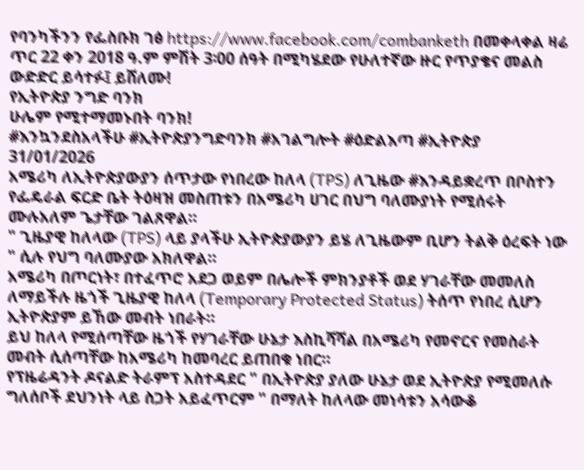የባንካችንን የፌስቡክ ገፅ https://www.facebook.com/combanketh በመቀላቀል ዛሬ ጥር 22 ቀን 2018 ዓ.ም ምሽት 3፡00 ሰዓት በሚካሄደው የሁለተኛው ዙር የጥያቄና መልስ ውድድር ይሳተፉ፤ ይሸለሙ!
የኢትዮጵያ ንግድ ባንክ
ሁሌም የሚተማመኑበት ባንክ!
#እንኳንደስአላችሁ #ኢትዮጵያንግድባንክ #አገልግሎት #ዕድልእጣ #ኢትዮጵያ
31/01/2026
አሜሪካ ለኢትዮጵያውያን ሰጥታው የነበረው ከለላ (TPS) ለጊዜው #እንዳይቋረጥ በቦስተን የፌዴራል ፍርድ ቤት ትዕዛዝ መስጠቱን በአሜሪካ ሀገር በህግ ባለሙያነት የሚሰሩት ሙሉአለም ጌታቸው ገልጸዋል።
" ጊዜያዊ ከለላው (TPS) ላይ ያላችሁ ኢትዮጵያውያን ይሄ ለጊዜውም ቢሆን ትልቅ ዕረፍት ነው " ሲሉ የህግ ባለሙያው አክለዋል።
አሜሪካ በጦርነት፣ በተፈጥሮ አደጋ ወይም በሌሎች ምክንያቶች ወደ ሃገራቸው መመለስ ለማይችሉ ዜጎች ጊዜያዊ ከለላ (Temporary Protected Status) ትሰጥ የነበረ ሲሆን ኢትዮጵያም ይኸው መብት ነበራት።
ይህ ከለላ የሚሰጣቸው ዜጎች የሃገራቸው ሁኔታ እስኪሻሻል በአሜሪካ የመኖርና የመስራት መብት ሲሰጣቸው ከአሜሪካ ከመባረር ይጠበቁ ነበር።
የፕዜሬዳንት ዶናልድ ትራምፕ አስተዳደር " በኢትዮጵያ ያለው ሁኔታ ወደ ኢትዮጵያ የሚመለሱ ግለሰቦች ደህንነት ላይ ስጋት አይፈጥርም " በማለት ከለላው መነሳቱን አሳውቆ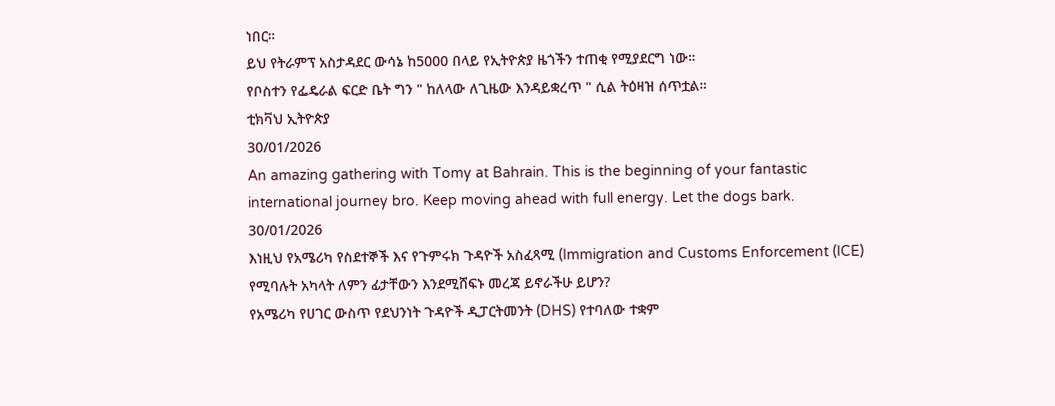ነበር።
ይህ የትራምፕ አስታዳደር ውሳኔ ከ5000 በላይ የኢትዮጵያ ዜጎችን ተጠቂ የሚያደርግ ነው።
የቦስተን የፌዴራል ፍርድ ቤት ግን " ከለላው ለጊዜው እንዳይቋረጥ " ሲል ትዕዛዝ ሰጥቷል።
ቲክቫህ ኢትዮጵያ
30/01/2026
An amazing gathering with Tomy at Bahrain. This is the beginning of your fantastic international journey bro. Keep moving ahead with full energy. Let the dogs bark.
30/01/2026
እነዚህ የአሜሪካ የስደተኞች እና የጉምሩክ ጉዳዮች አስፈጻሚ (Immigration and Customs Enforcement (ICE) የሚባሉት አካላት ለምን ፊታቸውን እንደሚሸፍኑ መረጃ ይኖራችሁ ይሆን?
የአሜሪካ የሀገር ውስጥ የደህንነት ጉዳዮች ዲፓርትመንት (DHS) የተባለው ተቋም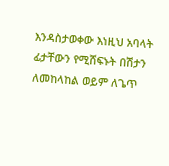እንዳስታወቀው እነዚህ አባላት ፊታቸውን የሚሸፍኑት በሽታን ለመከላከል ወይም ለጌጥ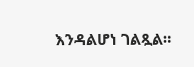እንዳልሆነ ገልጿል።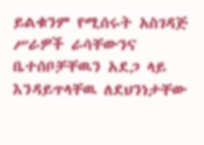ይልቁንም የሚሰሩት አስገዳጅ ሥራዎች ራሳቸውንና ቤተሰቦቻቸዉን አደጋ ላይ እንዳይጥላቸዉ ለደህንነታቸው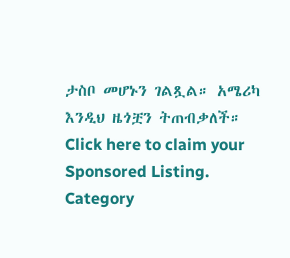ታስቦ መሆኑን ገልጿል። አሜሪካ እንዲህ ዜጎቿን ትጠብቃለች።
Click here to claim your Sponsored Listing.
Category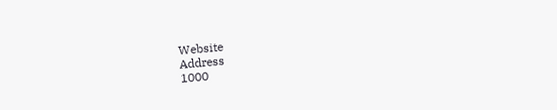Website
Address
1000